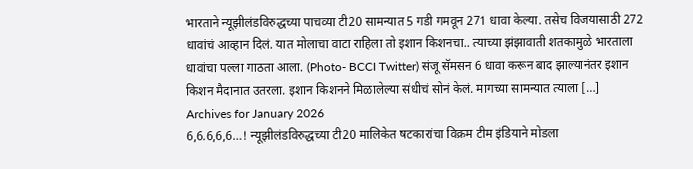भारताने न्यूझीलंडविरुद्धच्या पाचव्या टी20 सामन्यात 5 गडी गमवून 271 धावा केल्या. तसेच विजयासाठी 272 धावांचं आव्हान दिलं. यात मोलाचा वाटा राहिला तो इशान किशनचा.. त्याच्या झंझावाती शतकामुळे भारताला धावांचा पल्ला गाठता आला. (Photo- BCCI Twitter) संजू सॅमसन 6 धावा करून बाद झाल्यानंतर इशान किशन मैदानात उतरला. इशान किशनने मिळालेल्या संधीचं सोनं केलं. मागच्या सामन्यात त्याला […]
Archives for January 2026
6,6.6,6,6…! न्यूझीलंडविरुद्धच्या टी20 मालिकेत षटकारांचा विक्रम टीम इंडियाने मोडला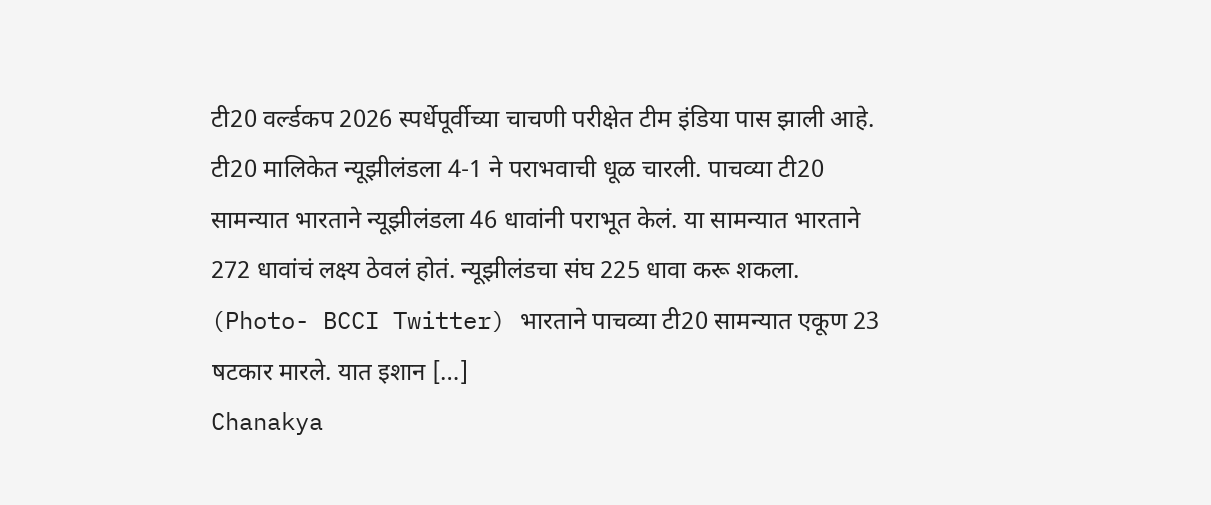टी20 वर्ल्डकप 2026 स्पर्धेपूर्वीच्या चाचणी परीक्षेत टीम इंडिया पास झाली आहे. टी20 मालिकेत न्यूझीलंडला 4-1 ने पराभवाची धूळ चारली. पाचव्या टी20 सामन्यात भारताने न्यूझीलंडला 46 धावांनी पराभूत केलं. या सामन्यात भारताने 272 धावांचं लक्ष्य ठेवलं होतं. न्यूझीलंडचा संघ 225 धावा करू शकला. (Photo- BCCI Twitter) भारताने पाचव्या टी20 सामन्यात एकूण 23 षटकार मारले. यात इशान […]
Chanakya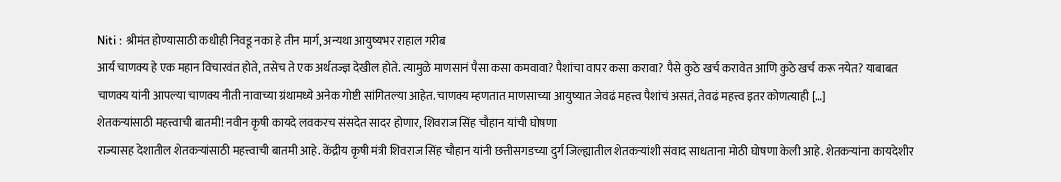Niti : श्रीमंत होण्यासाठी कधीही निवडू नका हे तीन मार्ग, अन्यथा आयुष्यभर राहाल गरीब
आर्य चाणक्य हे एक महान विचारवंत होते, तसेच ते एक अर्थतज्ज्ञ देखील होते. त्यामुळे माणसानं पैसा कसा कमवावा? पैशांचा वापर कसा करावा? पैसे कुठे खर्च करावेत आणि कुठे खर्च करू नयेत? याबाबत चाणक्य यांनी आपल्या चाणक्य नीती नावाच्या ग्रंथामध्ये अनेक गोष्टी सांगितल्या आहेत. चाणक्य म्हणतात माणसाच्या आयुष्यात जेवढं महत्त्व पैशांचं असतं, तेवढं महत्त्व इतर कोणत्याही […]
शेतकऱ्यांसाठी महत्त्वाची बातमी! नवीन कृषी कायदे लवकरच संसदेत सादर होणार, शिवराज सिंह चौहान यांची घोषणा
राज्यासह देशातील शेतकऱ्यांसाठी महत्त्वाची बातमी आहे. केंद्रीय कृषी मंत्री शिवराज सिंह चौहान यांनी छत्तीसगडच्या दुर्ग जिल्ह्यातील शेतकऱ्यांशी संवाद साधताना मोठी घोषणा केली आहे. शेतकऱ्यांना कायदेशीर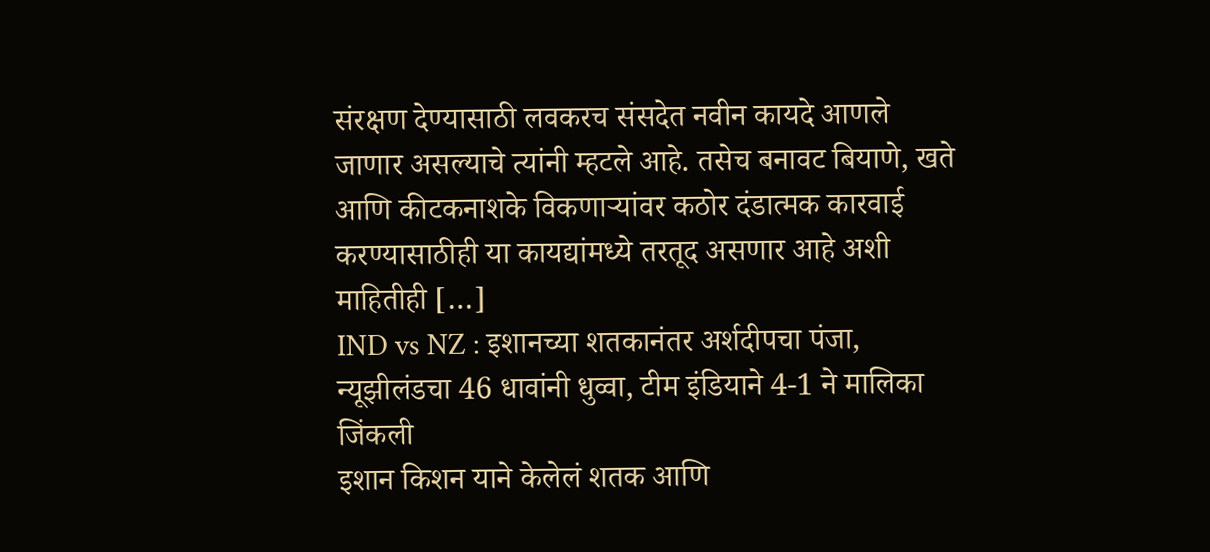संरक्षण देण्यासाठी लवकरच संसदेत नवीन कायदे आणले जाणार असल्याचे त्यांनी म्हटले आहे. तसेच बनावट बियाणे, खते आणि कीटकनाशके विकणाऱ्यांवर कठोर दंडात्मक कारवाई करण्यासाठीही या कायद्यांमध्ये तरतूद असणार आहे अशी माहितीही […]
IND vs NZ : इशानच्या शतकानंतर अर्शदीपचा पंजा, न्यूझीलंडचा 46 धावांनी धुव्वा, टीम इंडियाने 4-1 ने मालिका जिंकली
इशान किशन याने केलेलं शतक आणि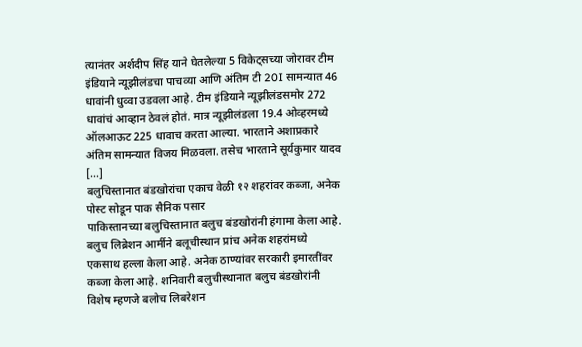त्यानंतर अर्शदीप सिंह याने घेतलेल्या 5 विकेट्सच्या जोरावर टीम इंडियाने न्यूझीलंडचा पाचव्या आणि अंतिम टी 20I सामन्यात 46 धावांनी धुव्वा उडवला आहे. टीम इंडियाने न्यूझीलंडसमोर 272 धावांचं आव्हान ठेवलं होतं. मात्र न्यूझीलंडला 19.4 ओव्हरमध्ये ऑलआऊट 225 धावाच करता आल्या. भारताने अशाप्रकारे अंतिम सामन्यात विजय मिळवला. तसेच भारताने सूर्यकुमार यादव […]
बलुचिस्तानात बंडखोरांचा एकाच वेळी १२ शहरांवर कब्जा, अनेक पोस्ट सोडून पाक सैनिक पसार
पाकिस्तानच्या बलुचिस्तानात बलुच बंडखोरांनी हंगामा केला आहे. बलुच लिब्रेशन आर्मीने बलूचीस्थान प्रांच अनेक शहरांमध्ये एकसाथ हल्ला केला आहे. अनेक ठाण्यांवर सरकारी इमारतींवर कब्जा केला आहे. शनिवारी बलुचीस्थानात बलुच बंडखोरांनी विशेष म्हणजे बलोच लिबरेशन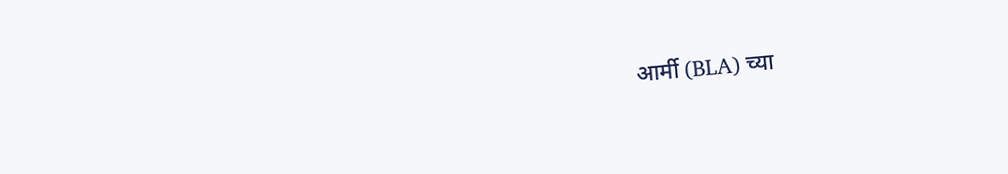आर्मी (BLA) च्या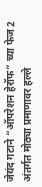जेयंद गटाने “ऑपरेशन हेरॉफ” च्या फेज 2 अंतर्गत मोठ्या प्रमाणावर हल्ले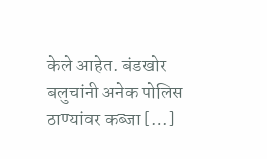केले आहेत. बंडखोर बलुचांनी अनेक पोलिस ठाण्यांवर कब्जा […]